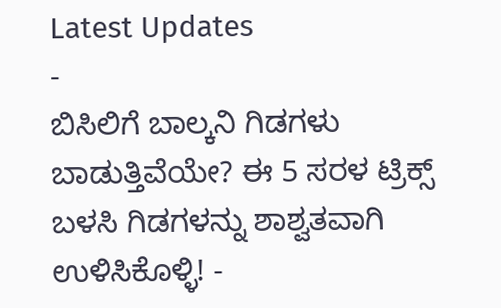Latest Updates
-
ಬಿಸಿಲಿಗೆ ಬಾಲ್ಕನಿ ಗಿಡಗಳು ಬಾಡುತ್ತಿವೆಯೇ? ಈ 5 ಸರಳ ಟ್ರಿಕ್ಸ್ ಬಳಸಿ ಗಿಡಗಳನ್ನು ಶಾಶ್ವತವಾಗಿ ಉಳಿಸಿಕೊಳ್ಳಿ! -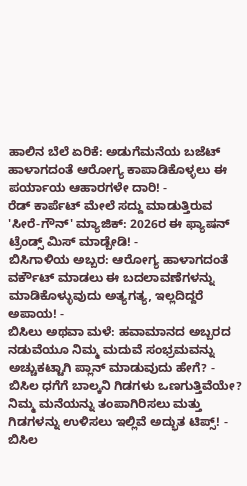ಹಾಲಿನ ಬೆಲೆ ಏರಿಕೆ: ಅಡುಗೆಮನೆಯ ಬಜೆಟ್ ಹಾಳಾಗದಂತೆ ಆರೋಗ್ಯ ಕಾಪಾಡಿಕೊಳ್ಳಲು ಈ ಪರ್ಯಾಯ ಆಹಾರಗಳೇ ದಾರಿ! -
ರೆಡ್ ಕಾರ್ಪೆಟ್ ಮೇಲೆ ಸದ್ದು ಮಾಡುತ್ತಿರುವ 'ಸೀರೆ-ಗೌನ್' ಮ್ಯಾಜಿಕ್: 2026ರ ಈ ಫ್ಯಾಷನ್ ಟ್ರೆಂಡ್ಸ್ ಮಿಸ್ ಮಾಡ್ಬೇಡಿ! -
ಬಿಸಿಗಾಳಿಯ ಅಬ್ಬರ: ಆರೋಗ್ಯ ಹಾಳಾಗದಂತೆ ವರ್ಕೌಟ್ ಮಾಡಲು ಈ ಬದಲಾವಣೆಗಳನ್ನು ಮಾಡಿಕೊಳ್ಳುವುದು ಅತ್ಯಗತ್ಯ, ಇಲ್ಲದಿದ್ದರೆ ಅಪಾಯ! -
ಬಿಸಿಲು ಅಥವಾ ಮಳೆ: ಹವಾಮಾನದ ಅಬ್ಬರದ ನಡುವೆಯೂ ನಿಮ್ಮ ಮದುವೆ ಸಂಭ್ರಮವನ್ನು ಅಚ್ಚುಕಟ್ಟಾಗಿ ಪ್ಲಾನ್ ಮಾಡುವುದು ಹೇಗೆ? -
ಬಿಸಿಲ ಧಗೆಗೆ ಬಾಲ್ಕನಿ ಗಿಡಗಳು ಒಣಗುತ್ತಿವೆಯೇ? ನಿಮ್ಮ ಮನೆಯನ್ನು ತಂಪಾಗಿರಿಸಲು ಮತ್ತು ಗಿಡಗಳನ್ನು ಉಳಿಸಲು ಇಲ್ಲಿವೆ ಅದ್ಭುತ ಟಿಪ್ಸ್! -
ಬಿಸಿಲ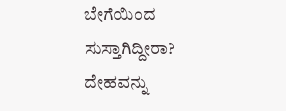ಬೇಗೆಯಿಂದ ಸುಸ್ತಾಗಿದ್ದೀರಾ? ದೇಹವನ್ನು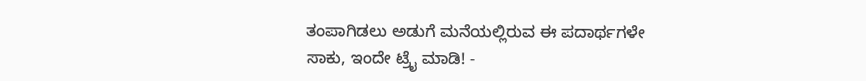ತಂಪಾಗಿಡಲು ಅಡುಗೆ ಮನೆಯಲ್ಲಿರುವ ಈ ಪದಾರ್ಥಗಳೇ ಸಾಕು, ಇಂದೇ ಟ್ರೈ ಮಾಡಿ! -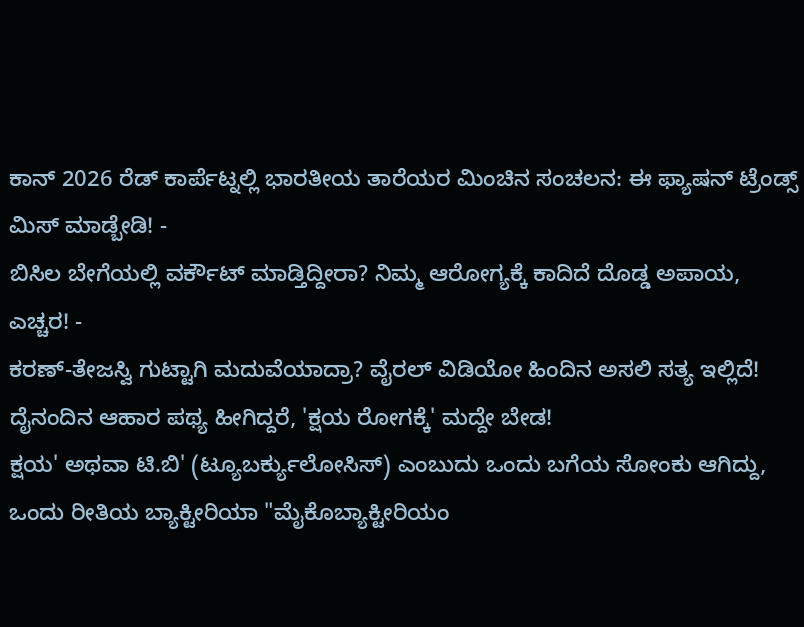ಕಾನ್ 2026 ರೆಡ್ ಕಾರ್ಪೆಟ್ನಲ್ಲಿ ಭಾರತೀಯ ತಾರೆಯರ ಮಿಂಚಿನ ಸಂಚಲನ: ಈ ಫ್ಯಾಷನ್ ಟ್ರೆಂಡ್ಸ್ ಮಿಸ್ ಮಾಡ್ಬೇಡಿ! -
ಬಿಸಿಲ ಬೇಗೆಯಲ್ಲಿ ವರ್ಕೌಟ್ ಮಾಡ್ತಿದ್ದೀರಾ? ನಿಮ್ಮ ಆರೋಗ್ಯಕ್ಕೆ ಕಾದಿದೆ ದೊಡ್ಡ ಅಪಾಯ, ಎಚ್ಚರ! -
ಕರಣ್-ತೇಜಸ್ವಿ ಗುಟ್ಟಾಗಿ ಮದುವೆಯಾದ್ರಾ? ವೈರಲ್ ವಿಡಿಯೋ ಹಿಂದಿನ ಅಸಲಿ ಸತ್ಯ ಇಲ್ಲಿದೆ!
ದೈನಂದಿನ ಆಹಾರ ಪಥ್ಯ ಹೀಗಿದ್ದರೆ, 'ಕ್ಷಯ ರೋಗಕ್ಕೆ' ಮದ್ದೇ ಬೇಡ!
ಕ್ಷಯ' ಅಥವಾ ಟಿ.ಬಿ' (ಟ್ಯೂಬರ್ಕ್ಯುಲೋಸಿಸ್) ಎಂಬುದು ಒಂದು ಬಗೆಯ ಸೋಂಕು ಆಗಿದ್ದು, ಒಂದು ರೀತಿಯ ಬ್ಯಾಕ್ಟೀರಿಯಾ "ಮೈಕೊಬ್ಯಾಕ್ಟೀರಿಯಂ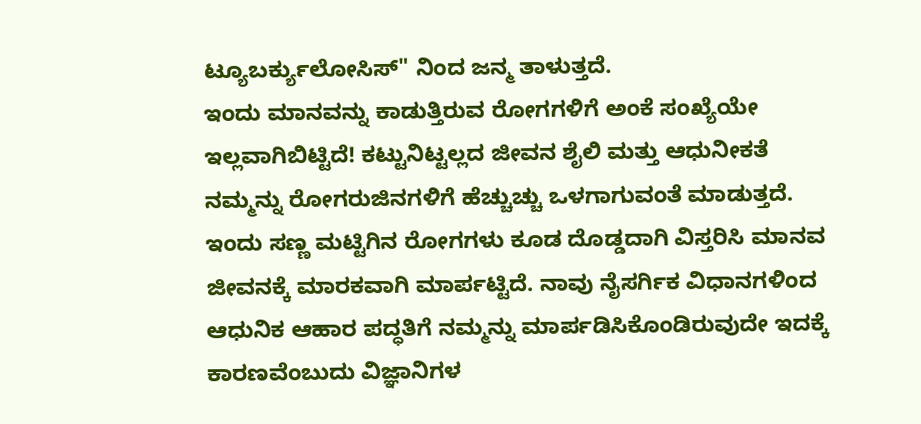ಟ್ಯೂಬರ್ಕ್ಯುಲೋಸಿಸ್" ನಿಂದ ಜನ್ಮ ತಾಳುತ್ತದೆ.
ಇಂದು ಮಾನವನ್ನು ಕಾಡುತ್ತಿರುವ ರೋಗಗಳಿಗೆ ಅಂಕೆ ಸಂಖ್ಯೆಯೇ ಇಲ್ಲವಾಗಿಬಿಟ್ಟಿದೆ! ಕಟ್ಟುನಿಟ್ಟಲ್ಲದ ಜೀವನ ಶೈಲಿ ಮತ್ತು ಆಧುನೀಕತೆ ನಮ್ಮನ್ನು ರೋಗರುಜಿನಗಳಿಗೆ ಹೆಚ್ಚುಚ್ಚು ಒಳಗಾಗುವಂತೆ ಮಾಡುತ್ತದೆ. ಇಂದು ಸಣ್ಣ ಮಟ್ಟಿಗಿನ ರೋಗಗಳು ಕೂಡ ದೊಡ್ಡದಾಗಿ ವಿಸ್ತರಿಸಿ ಮಾನವ ಜೀವನಕ್ಕೆ ಮಾರಕವಾಗಿ ಮಾರ್ಪಟ್ಟಿದೆ. ನಾವು ನೈಸರ್ಗಿಕ ವಿಧಾನಗಳಿಂದ ಆಧುನಿಕ ಆಹಾರ ಪದ್ಧತಿಗೆ ನಮ್ಮನ್ನು ಮಾರ್ಪಡಿಸಿಕೊಂಡಿರುವುದೇ ಇದಕ್ಕೆ ಕಾರಣವೆಂಬುದು ವಿಜ್ಞಾನಿಗಳ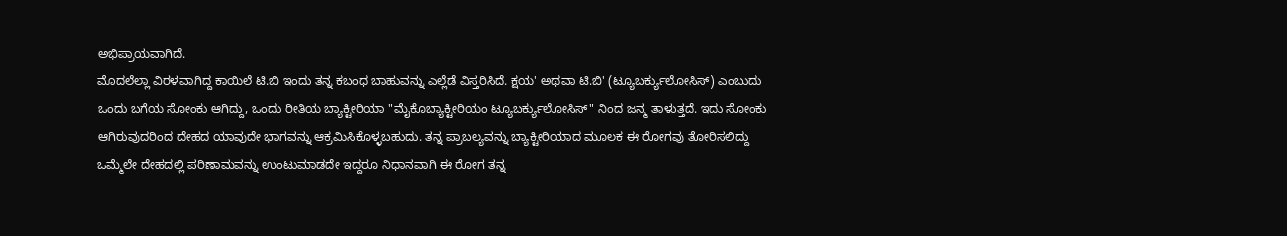ಅಭಿಪ್ರಾಯವಾಗಿದೆ.
ಮೊದಲೆಲ್ಲಾ ವಿರಳವಾಗಿದ್ದ ಕಾಯಿಲೆ ಟಿ.ಬಿ ಇಂದು ತನ್ನ ಕಬಂಧ ಬಾಹುವನ್ನು ಎಲ್ಲೆಡೆ ವಿಸ್ತರಿಸಿದೆ. ಕ್ಷಯ' ಅಥವಾ ಟಿ.ಬಿ' (ಟ್ಯೂಬರ್ಕ್ಯುಲೋಸಿಸ್) ಎಂಬುದು ಒಂದು ಬಗೆಯ ಸೋಂಕು ಆಗಿದ್ದು, ಒಂದು ರೀತಿಯ ಬ್ಯಾಕ್ಟೀರಿಯಾ "ಮೈಕೊಬ್ಯಾಕ್ಟೀರಿಯಂ ಟ್ಯೂಬರ್ಕ್ಯುಲೋಸಿಸ್" ನಿಂದ ಜನ್ಮ ತಾಳುತ್ತದೆ. ಇದು ಸೋಂಕು ಆಗಿರುವುದರಿಂದ ದೇಹದ ಯಾವುದೇ ಭಾಗವನ್ನು ಆಕ್ರಮಿಸಿಕೊಳ್ಳಬಹುದು. ತನ್ನ ಪ್ರಾಬಲ್ಯವನ್ನು ಬ್ಯಾಕ್ಟೀರಿಯಾದ ಮೂಲಕ ಈ ರೋಗವು ತೋರಿಸಲಿದ್ದು ಒಮ್ಮೆಲೇ ದೇಹದಲ್ಲಿ ಪರಿಣಾಮವನ್ನು ಉಂಟುಮಾಡದೇ ಇದ್ದರೂ ನಿಧಾನವಾಗಿ ಈ ರೋಗ ತನ್ನ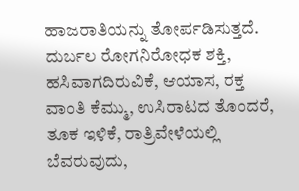ಹಾಜರಾತಿಯನ್ನು ತೋರ್ಪಡಿಸುತ್ತದೆ.
ದುರ್ಬಲ ರೋಗನಿರೋಧಕ ಶಕ್ತಿ, ಹಸಿವಾಗದಿರುವಿಕೆ, ಆಯಾಸ, ರಕ್ತ ವಾಂತಿ ಕೆಮ್ಮು, ಉಸಿರಾಟದ ತೊಂದರೆ, ತೂಕ ಇಳಿಕೆ, ರಾತ್ರಿವೇಳೆಯಲ್ಲಿ ಬೆವರುವುದು,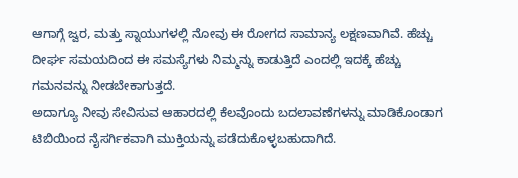ಆಗಾಗ್ಗೆ ಜ್ವರ, ಮತ್ತು ಸ್ನಾಯುಗಳಲ್ಲಿ ನೋವು ಈ ರೋಗದ ಸಾಮಾನ್ಯ ಲಕ್ಷಣವಾಗಿವೆ. ಹೆಚ್ಚು ದೀರ್ಘ ಸಮಯದಿಂದ ಈ ಸಮಸ್ಯೆಗಳು ನಿಮ್ಮನ್ನು ಕಾಡುತ್ತಿದೆ ಎಂದಲ್ಲಿ ಇದಕ್ಕೆ ಹೆಚ್ಚು ಗಮನವನ್ನು ನೀಡಬೇಕಾಗುತ್ತದೆ.
ಅದಾಗ್ಯೂ ನೀವು ಸೇವಿಸುವ ಆಹಾರದಲ್ಲಿ ಕೆಲವೊಂದು ಬದಲಾವಣೆಗಳನ್ನು ಮಾಡಿಕೊಂಡಾಗ ಟಿಬಿಯಿಂದ ನೈಸರ್ಗಿಕವಾಗಿ ಮುಕ್ತಿಯನ್ನು ಪಡೆದುಕೊಳ್ಳಬಹುದಾಗಿದೆ.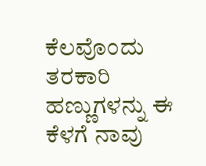ಕೆಲವೊಂದು ತರಕಾರಿ ಹಣ್ಣುಗಳನ್ನು ಈ ಕೆಳಗೆ ನಾವು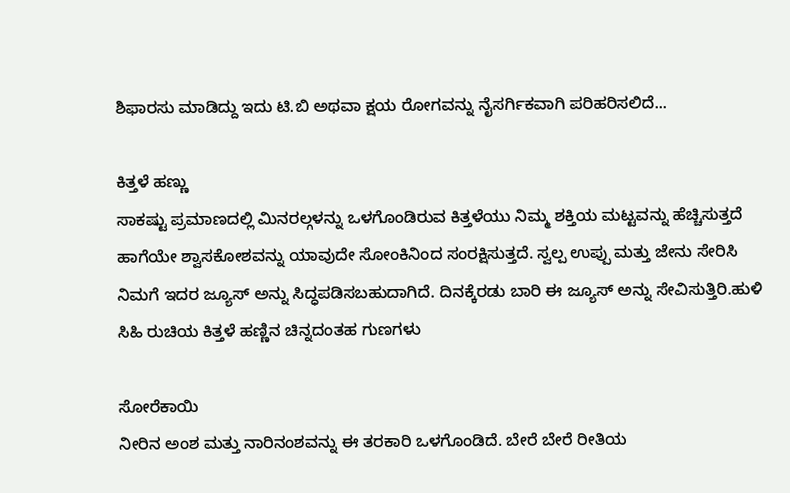ಶಿಫಾರಸು ಮಾಡಿದ್ದು ಇದು ಟಿ.ಬಿ ಅಥವಾ ಕ್ಷಯ ರೋಗವನ್ನು ನೈಸರ್ಗಿಕವಾಗಿ ಪರಿಹರಿಸಲಿದೆ...

ಕಿತ್ತಳೆ ಹಣ್ಣು
ಸಾಕಷ್ಟು ಪ್ರಮಾಣದಲ್ಲಿ ಮಿನರಲ್ಗಳನ್ನು ಒಳಗೊಂಡಿರುವ ಕಿತ್ತಳೆಯು ನಿಮ್ಮ ಶಕ್ತಿಯ ಮಟ್ಟವನ್ನು ಹೆಚ್ಚಿಸುತ್ತದೆ ಹಾಗೆಯೇ ಶ್ವಾಸಕೋಶವನ್ನು ಯಾವುದೇ ಸೋಂಕಿನಿಂದ ಸಂರಕ್ಷಿಸುತ್ತದೆ. ಸ್ವಲ್ಪ ಉಪ್ಪು ಮತ್ತು ಜೇನು ಸೇರಿಸಿ ನಿಮಗೆ ಇದರ ಜ್ಯೂಸ್ ಅನ್ನು ಸಿದ್ಧಪಡಿಸಬಹುದಾಗಿದೆ. ದಿನಕ್ಕೆರಡು ಬಾರಿ ಈ ಜ್ಯೂಸ್ ಅನ್ನು ಸೇವಿಸುತ್ತಿರಿ.ಹುಳಿ ಸಿಹಿ ರುಚಿಯ ಕಿತ್ತಳೆ ಹಣ್ಣಿನ ಚಿನ್ನದಂತಹ ಗುಣಗಳು

ಸೋರೆಕಾಯಿ
ನೀರಿನ ಅಂಶ ಮತ್ತು ನಾರಿನಂಶವನ್ನು ಈ ತರಕಾರಿ ಒಳಗೊಂಡಿದೆ. ಬೇರೆ ಬೇರೆ ರೀತಿಯ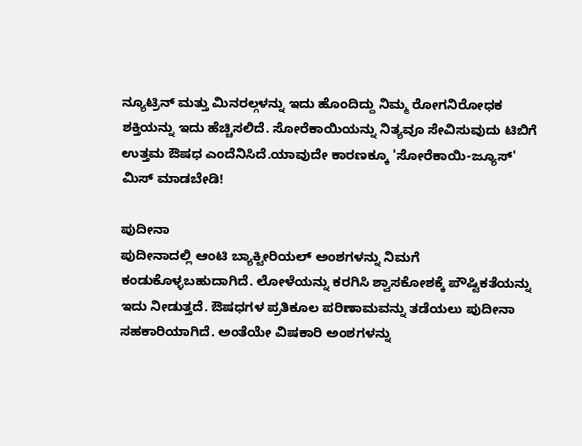ನ್ಯೂಟ್ರಿನ್ ಮತ್ತು ಮಿನರಲ್ಗಳನ್ನು ಇದು ಹೊಂದಿದ್ದು ನಿಮ್ಮ ರೋಗನಿರೋಧಕ ಶಕ್ತಿಯನ್ನು ಇದು ಹೆಚ್ಚಿಸಲಿದೆ. ಸೋರೆಕಾಯಿಯನ್ನು ನಿತ್ಯವೂ ಸೇವಿಸುವುದು ಟಿಬಿಗೆ ಉತ್ತಮ ಔಷಧ ಎಂದೆನಿಸಿದೆ.ಯಾವುದೇ ಕಾರಣಕ್ಕೂ 'ಸೋರೆಕಾಯಿ-ಜ್ಯೂಸ್' ಮಿಸ್ ಮಾಡಬೇಡಿ!

ಪುದೀನಾ
ಪುದೀನಾದಲ್ಲಿ ಆಂಟಿ ಬ್ಯಾಕ್ಟೀರಿಯಲ್ ಅಂಶಗಳನ್ನು ನಿಮಗೆ ಕಂಡುಕೊಳ್ಳಬಹುದಾಗಿದೆ. ಲೋಳೆಯನ್ನು ಕರಗಿಸಿ ಶ್ವಾಸಕೋಶಕ್ಕೆ ಪೌಷ್ಟಿಕತೆಯನ್ನು ಇದು ನೀಡುತ್ತದೆ. ಔಷಧಗಳ ಪ್ರತಿಕೂಲ ಪರಿಣಾಮವನ್ನು ತಡೆಯಲು ಪುದೀನಾ ಸಹಕಾರಿಯಾಗಿದೆ. ಅಂತೆಯೇ ವಿಷಕಾರಿ ಅಂಶಗಳನ್ನು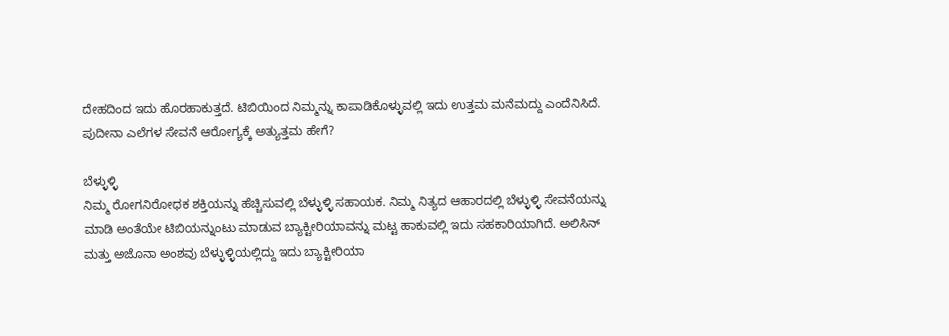ದೇಹದಿಂದ ಇದು ಹೊರಹಾಕುತ್ತದೆ. ಟಿಬಿಯಿಂದ ನಿಮ್ಮನ್ನು ಕಾಪಾಡಿಕೊಳ್ಳುವಲ್ಲಿ ಇದು ಉತ್ತಮ ಮನೆಮದ್ದು ಎಂದೆನಿಸಿದೆ. ಪುದೀನಾ ಎಲೆಗಳ ಸೇವನೆ ಆರೋಗ್ಯಕ್ಕೆ ಅತ್ಯುತ್ತಮ ಹೇಗೆ?

ಬೆಳ್ಳುಳ್ಳಿ
ನಿಮ್ಮ ರೋಗನಿರೋಧಕ ಶಕ್ತಿಯನ್ನು ಹೆಚ್ಚಿಸುವಲ್ಲಿ ಬೆಳ್ಳುಳ್ಳಿ ಸಹಾಯಕ. ನಿಮ್ಮ ನಿತ್ಯದ ಆಹಾರದಲ್ಲಿ ಬೆಳ್ಳುಳ್ಳಿ ಸೇವನೆಯನ್ನು ಮಾಡಿ ಅಂತೆಯೇ ಟಿಬಿಯನ್ನುಂಟು ಮಾಡುವ ಬ್ಯಾಕ್ಟೀರಿಯಾವನ್ನು ಮಟ್ಟ ಹಾಕುವಲ್ಲಿ ಇದು ಸಹಕಾರಿಯಾಗಿದೆ. ಅಲಿಸಿನ್ ಮತ್ತು ಅಜೊನಾ ಅಂಶವು ಬೆಳ್ಳುಳ್ಳಿಯಲ್ಲಿದ್ದು ಇದು ಬ್ಯಾಕ್ಟೀರಿಯಾ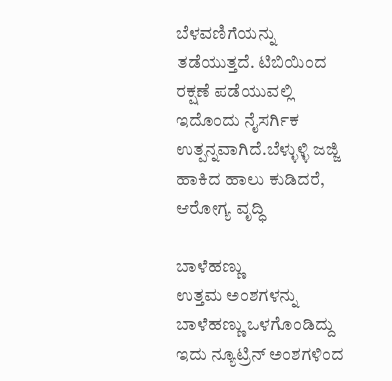ಬೆಳವಣಿಗೆಯನ್ನು ತಡೆಯುತ್ತದೆ. ಟಿಬಿಯಿಂದ ರಕ್ಷಣೆ ಪಡೆಯುವಲ್ಲಿ ಇದೊಂದು ನೈಸರ್ಗಿಕ ಉತ್ಪನ್ನವಾಗಿದೆ.ಬೆಳ್ಳುಳ್ಳಿ ಜಜ್ಜಿ ಹಾಕಿದ ಹಾಲು ಕುಡಿದರೆ, ಆರೋಗ್ಯ ವೃದ್ಧಿ

ಬಾಳೆಹಣ್ಣು
ಉತ್ತಮ ಅಂಶಗಳನ್ನು ಬಾಳೆಹಣ್ಣು ಒಳಗೊಂಡಿದ್ದು ಇದು ನ್ಯೂಟ್ರಿನ್ ಅಂಶಗಳಿಂದ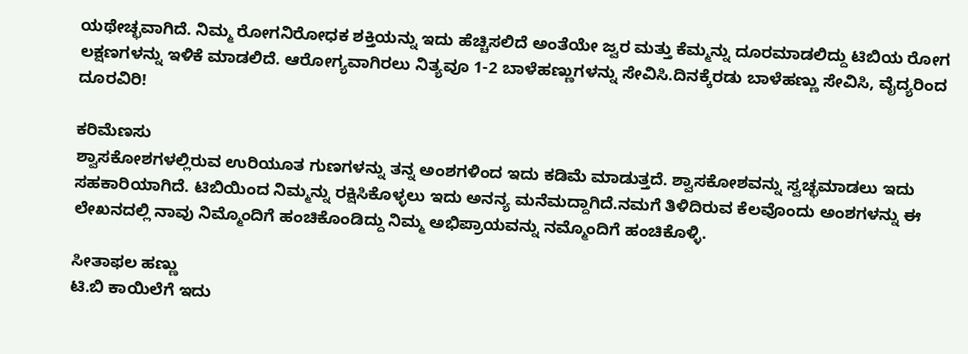ಯಥೇಚ್ಛವಾಗಿದೆ. ನಿಮ್ಮ ರೋಗನಿರೋಧಕ ಶಕ್ತಿಯನ್ನು ಇದು ಹೆಚ್ಚಿಸಲಿದೆ ಅಂತೆಯೇ ಜ್ವರ ಮತ್ತು ಕೆಮ್ಮನ್ನು ದೂರಮಾಡಲಿದ್ದು ಟಿಬಿಯ ರೋಗ ಲಕ್ಷಣಗಳನ್ನು ಇಳಿಕೆ ಮಾಡಲಿದೆ. ಆರೋಗ್ಯವಾಗಿರಲು ನಿತ್ಯವೂ 1-2 ಬಾಳೆಹಣ್ಣುಗಳನ್ನು ಸೇವಿಸಿ.ದಿನಕ್ಕೆರಡು ಬಾಳೆಹಣ್ಣು ಸೇವಿಸಿ, ವೈದ್ಯರಿಂದ ದೂರವಿರಿ!

ಕರಿಮೆಣಸು
ಶ್ವಾಸಕೋಶಗಳಲ್ಲಿರುವ ಉರಿಯೂತ ಗುಣಗಳನ್ನು ತನ್ನ ಅಂಶಗಳಿಂದ ಇದು ಕಡಿಮೆ ಮಾಡುತ್ತದೆ. ಶ್ವಾಸಕೋಶವನ್ನು ಸ್ವಚ್ಛಮಾಡಲು ಇದು ಸಹಕಾರಿಯಾಗಿದೆ. ಟಿಬಿಯಿಂದ ನಿಮ್ಮನ್ನು ರಕ್ಷಿಸಿಕೊಳ್ಳಲು ಇದು ಅನನ್ಯ ಮನೆಮದ್ದಾಗಿದೆ.ನಮಗೆ ತಿಳಿದಿರುವ ಕೆಲವೊಂದು ಅಂಶಗಳನ್ನು ಈ ಲೇಖನದಲ್ಲಿ ನಾವು ನಿಮ್ಮೊಂದಿಗೆ ಹಂಚಿಕೊಂಡಿದ್ದು ನಿಮ್ಮ ಅಭಿಪ್ರಾಯವನ್ನು ನಮ್ಮೊಂದಿಗೆ ಹಂಚಿಕೊಳ್ಳಿ.

ಸೀತಾಫಲ ಹಣ್ಣು
ಟಿ.ಬಿ ಕಾಯಿಲೆಗೆ ಇದು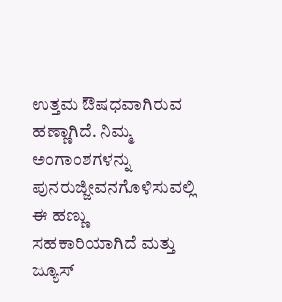ಉತ್ತಮ ಔಷಧವಾಗಿರುವ ಹಣ್ಣಾಗಿದೆ. ನಿಮ್ಮ ಅಂಗಾಂಶಗಳನ್ನು ಪುನರುಜ್ಜೀವನಗೊಳಿಸುವಲ್ಲಿ ಈ ಹಣ್ಣು ಸಹಕಾರಿಯಾಗಿದೆ ಮತ್ತು ಜ್ಯೂಸ್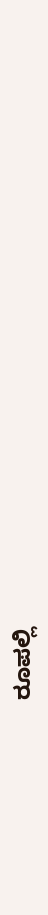ರೂಪಲ್ಲಿ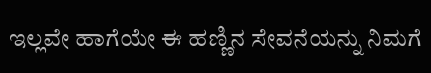ಇಲ್ಲವೇ ಹಾಗೆಯೇ ಈ ಹಣ್ಣಿನ ಸೇವನೆಯನ್ನು ನಿಮಗೆ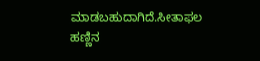ಮಾಡಬಹುದಾಗಿದೆ.ಸೀತಾಫಲ ಹಣ್ಣಿನ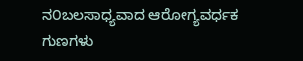ನ೦ಬಲಸಾಧ್ಯವಾದ ಆರೋಗ್ಯವರ್ಧಕ ಗುಣಗಳು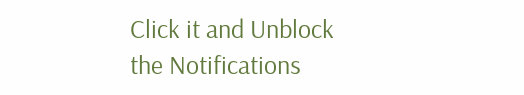Click it and Unblock the Notifications